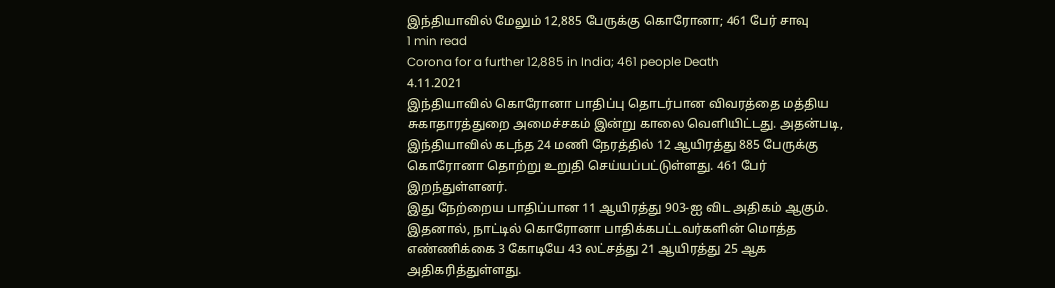இந்தியாவில் மேலும் 12,885 பேருக்கு கொரோனா; 461 பேர் சாவு
1 min read
Corona for a further 12,885 in India; 461 people Death
4.11.2021
இந்தியாவில் கொரோனா பாதிப்பு தொடர்பான விவரத்தை மத்திய சுகாதாரத்துறை அமைச்சகம் இன்று காலை வெளியிட்டது. அதன்படி, இந்தியாவில் கடந்த 24 மணி நேரத்தில் 12 ஆயிரத்து 885 பேருக்கு கொரோனா தொற்று உறுதி செய்யப்பட்டுள்ளது. 461 பேர் இறந்துள்ளனர்.
இது நேற்றைய பாதிப்பான 11 ஆயிரத்து 903-ஐ விட அதிகம் ஆகும். இதனால், நாட்டில் கொரோனா பாதிக்கபட்டவர்களின் மொத்த எண்ணிக்கை 3 கோடியே 43 லட்சத்து 21 ஆயிரத்து 25 ஆக அதிகரித்துள்ளது.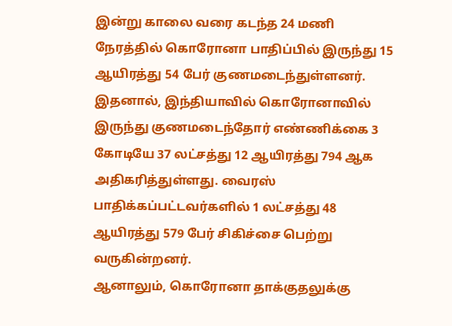இன்று காலை வரை கடந்த 24 மணி நேரத்தில் கொரோனா பாதிப்பில் இருந்து 15 ஆயிரத்து 54 பேர் குணமடைந்துள்ளனர். இதனால், இந்தியாவில் கொரோனாவில் இருந்து குணமடைந்தோர் எண்ணிக்கை 3 கோடியே 37 லட்சத்து 12 ஆயிரத்து 794 ஆக அதிகரித்துள்ளது. வைரஸ் பாதிக்கப்பட்டவர்களில் 1 லட்சத்து 48 ஆயிரத்து 579 பேர் சிகிச்சை பெற்று வருகின்றனர்.
ஆனாலும், கொரோனா தாக்குதலுக்கு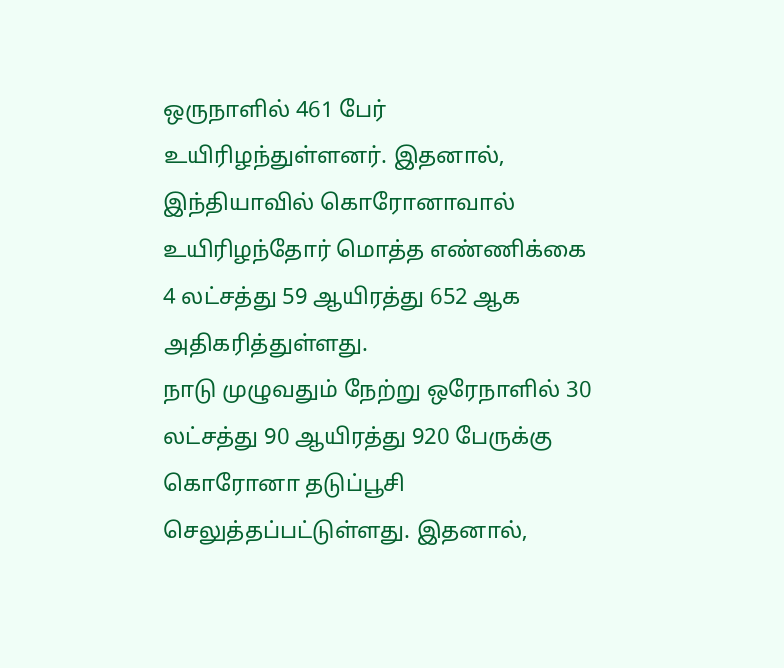ஒருநாளில் 461 பேர் உயிரிழந்துள்ளனர். இதனால், இந்தியாவில் கொரோனாவால் உயிரிழந்தோர் மொத்த எண்ணிக்கை 4 லட்சத்து 59 ஆயிரத்து 652 ஆக அதிகரித்துள்ளது.
நாடு முழுவதும் நேற்று ஒரேநாளில் 30 லட்சத்து 90 ஆயிரத்து 920 பேருக்கு கொரோனா தடுப்பூசி செலுத்தப்பட்டுள்ளது. இதனால்,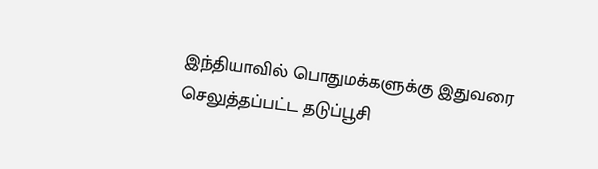இந்தியாவில் பொதுமக்களுக்கு இதுவரை செலுத்தப்பட்ட தடுப்பூசி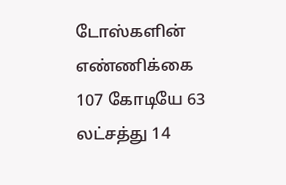டோஸ்களின் எண்ணிக்கை 107 கோடியே 63 லட்சத்து 14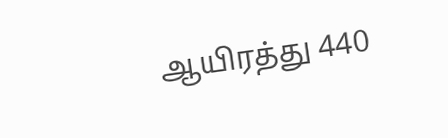ஆயிரத்து 440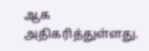ஆக அதிகரித்துள்ளது.